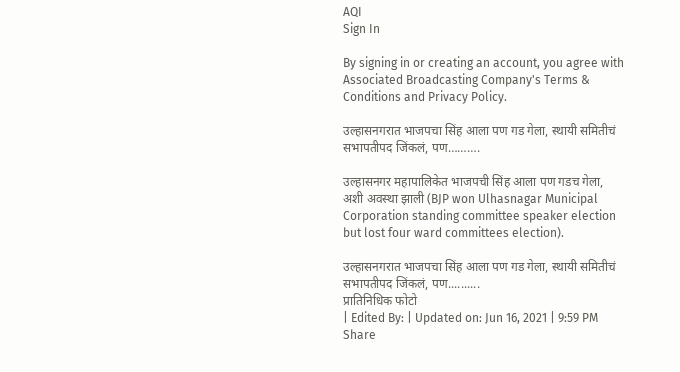AQI
Sign In

By signing in or creating an account, you agree with Associated Broadcasting Company's Terms & Conditions and Privacy Policy.

उल्हासनगरात भाजपचा सिंह आला पण गड गेला, स्थायी समितीचं सभापतीपद जिंकलं, पण……….

उल्हासनगर महापालिकेत भाजपची सिंह आला पण गडच गेला, अशी अवस्था झाली (BJP won Ulhasnagar Municipal Corporation standing committee speaker election but lost four ward committees election).

उल्हासनगरात भाजपचा सिंह आला पण गड गेला, स्थायी समितीचं सभापतीपद जिंकलं, पण..........
प्रातिनिधिक फोटो
| Edited By: | Updated on: Jun 16, 2021 | 9:59 PM
Share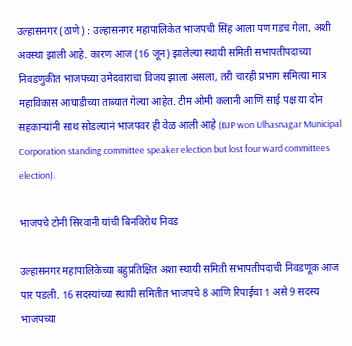उल्हासनगर (ठाणे) : उल्हासनगर महापालिकेत भाजपची सिंह आला पण गडच गेला, अशी अवस्था झाली आहे. कारण आज (16 जून) झालेल्या स्थायी समिती सभापतीपदाच्या निवडणुकीत भाजपच्या उमेदवाराचा विजय झाला असला, तरी चारही प्रभाग समित्या मात्र महाविकास आघाडीच्या ताब्यात गेल्या आहेत. टीम ओमी कलानी आणि साई पक्ष या दोन सहकाऱ्यांनी साथ सोडल्यानं भाजपवर ही वेळ आली आहे (BJP won Ulhasnagar Municipal Corporation standing committee speaker election but lost four ward committees election).

भाजपचे टोनी सिरवानी यांची बिनविरोध निवड

उल्हासनगर महापालिकेच्या बहुप्रतिक्षित अशा स्थायी समिती सभापतीपदाची निवडणूक आज पार पडली. 16 सदस्यांच्या स्थायी समितीत भाजपचे 8 आणि रिपाईचा 1 असे 9 सदस्य भाजपच्या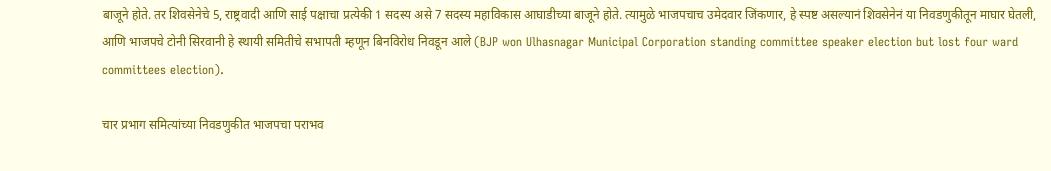बाजूने होते. तर शिवसेनेचे 5, राष्ट्रवादी आणि साई पक्षाचा प्रत्येकी 1 सदस्य असे 7 सदस्य महाविकास आघाडीच्या बाजूने होते. त्यामुळे भाजपचाच उमेदवार जिंकणार, हे स्पष्ट असल्यानं शिवसेनेनं या निवडणुकीतून माघार घेतली, आणि भाजपचे टोनी सिरवानी हे स्थायी समितीचे सभापती म्हणून बिनविरोध निवडून आले (BJP won Ulhasnagar Municipal Corporation standing committee speaker election but lost four ward committees election).

चार प्रभाग समित्यांच्या निवडणुकीत भाजपचा पराभव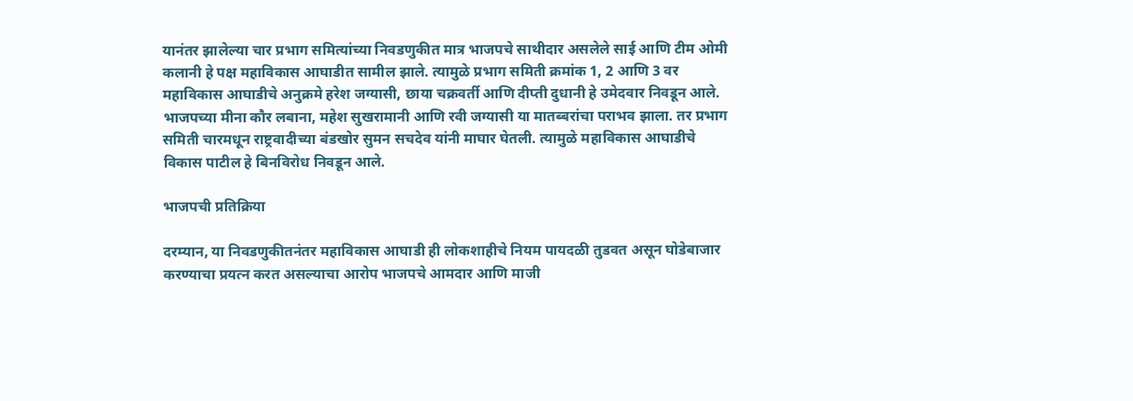यानंतर झालेल्या चार प्रभाग समित्यांच्या निवडणुकीत मात्र भाजपचे साथीदार असलेले साई आणि टीम ओमी कलानी हे पक्ष महाविकास आघाडीत सामील झाले. त्यामुळे प्रभाग समिती क्रमांक 1, 2 आणि 3 वर महाविकास आघाडीचे अनुक्रमे हरेश जग्यासी, छाया चक्रवर्ती आणि दीप्ती दुधानी हे उमेदवार निवडून आले. भाजपच्या मीना कौर लबाना, महेश सुखरामानी आणि रवी जग्यासी या मातब्बरांचा पराभव झाला. तर प्रभाग समिती चारमधून राष्ट्रवादीच्या बंडखोर सुमन सचदेव यांनी माघार घेतली. त्यामुळे महाविकास आघाडीचे विकास पाटील हे बिनविरोध निवडून आले.

भाजपची प्रतिक्रिया

दरम्यान, या निवडणुकीतनंतर महाविकास आघाडी ही लोकशाहीचे नियम पायदळी तुडवत असून घोडेबाजार करण्याचा प्रयत्न करत असल्याचा आरोप भाजपचे आमदार आणि माजी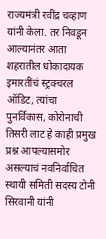राज्यमंत्री रवींद्र चव्हाण यांनी केला. तर निवडून आल्यानंतर आता शहरातील धोकादायक इमारतींचं स्ट्रक्चरल ऑडिट, त्यांचा पुनर्विकास, कोरोनाची तिसरी लाट हे काही प्रमुख प्रश्न आपल्यासमोर असल्याचं नवनिर्वाचित स्थायी समिती सदस्य टोनी सिरवानी यांनी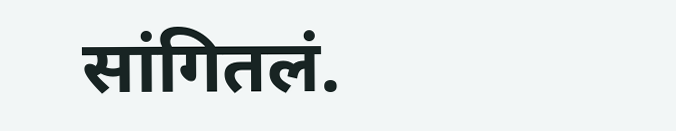सांगितलं.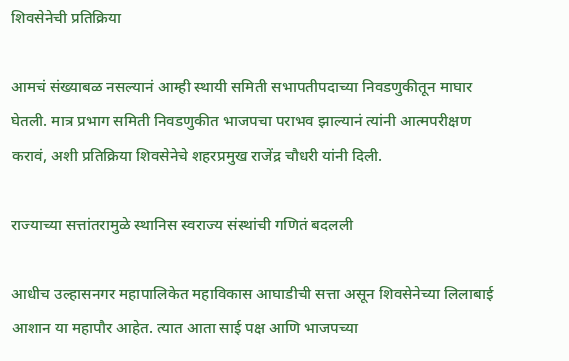शिवसेनेची प्रतिक्रिया

आमचं संख्याबळ नसल्यानं आम्ही स्थायी समिती सभापतीपदाच्या निवडणुकीतून माघार घेतली. मात्र प्रभाग समिती निवडणुकीत भाजपचा पराभव झाल्यानं त्यांनी आत्मपरीक्षण करावं, अशी प्रतिक्रिया शिवसेनेचे शहरप्रमुख राजेंद्र चौधरी यांनी दिली.

राज्याच्या सत्तांतरामुळे स्थानिस स्वराज्य संस्थांची गणितं बदलली

आधीच उल्हासनगर महापालिकेत महाविकास आघाडीची सत्ता असून शिवसेनेच्या लिलाबाई आशान या महापौर आहेत. त्यात आता साई पक्ष आणि भाजपच्या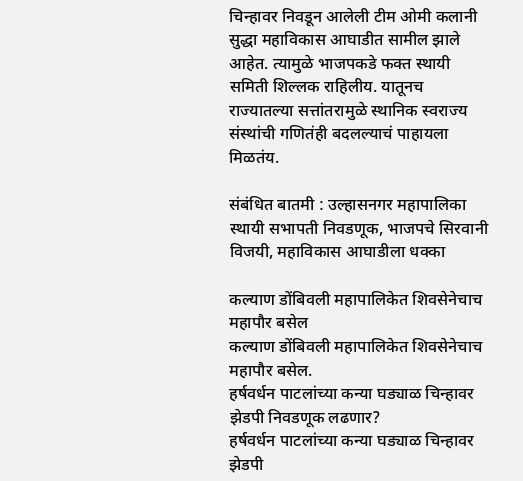चिन्हावर निवडून आलेली टीम ओमी कलानी सुद्धा महाविकास आघाडीत सामील झाले आहेत. त्यामुळे भाजपकडे फक्त स्थायी समिती शिल्लक राहिलीय. यातूनच राज्यातल्या सत्तांतरामुळे स्थानिक स्वराज्य संस्थांची गणितंही बदलल्याचं पाहायला मिळतंय.

संबंधित बातमी : उल्हासनगर महापालिका स्थायी सभापती निवडणूक, भाजपचे सिरवानी विजयी, महाविकास आघाडीला धक्का

कल्याण डोंबिवली महापालिकेत शिवसेनेचाच महापौर बसेल
कल्याण डोंबिवली महापालिकेत शिवसेनेचाच महापौर बसेल.
हर्षवर्धन पाटलांच्या कन्या घड्याळ चिन्हावर झेडपी निवडणूक लढणार?
हर्षवर्धन पाटलांच्या कन्या घड्याळ चिन्हावर झेडपी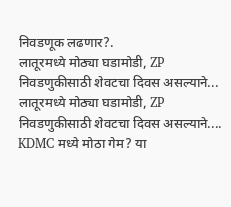निवडणूक लढणार?.
लातूरमध्ये मोठ्या घडामोडी, ZP निवडणुकीसाठी शेवटचा दिवस असल्याने...
लातूरमध्ये मोठ्या घडामोडी, ZP निवडणुकीसाठी शेवटचा दिवस असल्याने....
KDMC मध्ये मोठा गेम? या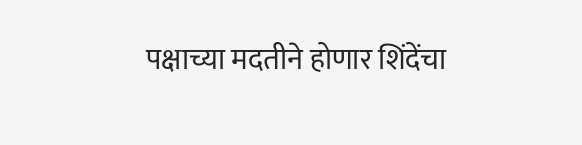पक्षाच्या मदतीने होणार शिंदेंचा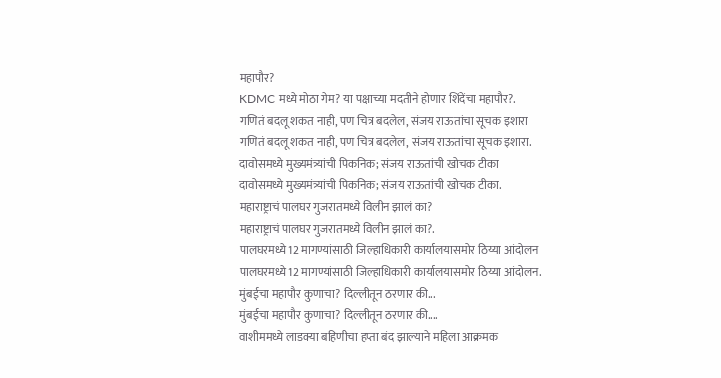महापौर?
KDMC मध्ये मोठा गेम? या पक्षाच्या मदतीने होणार शिंदेंचा महापौर?.
गणितं बदलू शकत नाही, पण चित्र बदलेल, संजय राऊतांचा सूचक इशारा
गणितं बदलू शकत नाही, पण चित्र बदलेल, संजय राऊतांचा सूचक इशारा.
दावोसमध्ये मुख्यमंत्र्यांची पिकनिक; संजय राऊतांची खोचक टीका
दावोसमध्ये मुख्यमंत्र्यांची पिकनिक; संजय राऊतांची खोचक टीका.
महाराष्ट्राचं पालघर गुजरातमध्ये विलीन झालं का?
महाराष्ट्राचं पालघर गुजरातमध्ये विलीन झालं का?.
पालघरमध्ये12 मागण्यांसाठी जिल्हाधिकारी कार्यालयासमोर ठिय्या आंदोलन
पालघरमध्ये12 मागण्यांसाठी जिल्हाधिकारी कार्यालयासमोर ठिय्या आंदोलन.
मुंबईचा महापौर कुणाचा? दिल्लीतून ठरणार की...
मुंबईचा महापौर कुणाचा? दिल्लीतून ठरणार की....
वाशीममध्ये लाडक्या बहिणीचा हप्ता बंद झाल्याने महिला आक्रमक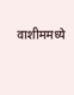वाशीममध्ये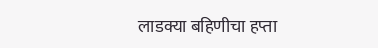लाडक्या बहिणीचा हप्ता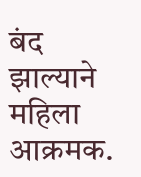बंद झाल्याने महिला आक्रमक.